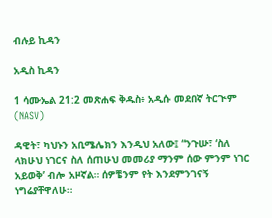ብሉይ ኪዳን

አዲስ ኪዳን

1 ሳሙኤል 21:2 መጽሐፍ ቅዱስ፥ አዲሱ መደበኛ ትርጒም (NASV)

ዳዊት፣ ካህኑን አቢሜሌክን እንዲህ አለው፤ “ንጉሡ፣ ‘ስለ ላክሁህ ነገርና ስለ ሰጠሁህ መመሪያ ማንም ሰው ምንም ነገር አይወቅ’ ብሎ አዞኛል። ሰዎቼንም የት እንደምንገናኝ ነግሬያቸዋለሁ።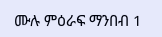ሙሉ ምዕራፍ ማንበብ 1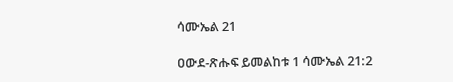ሳሙኤል 21

ዐውደ-ጽሑፍ ይመልከቱ 1 ሳሙኤል 21:2